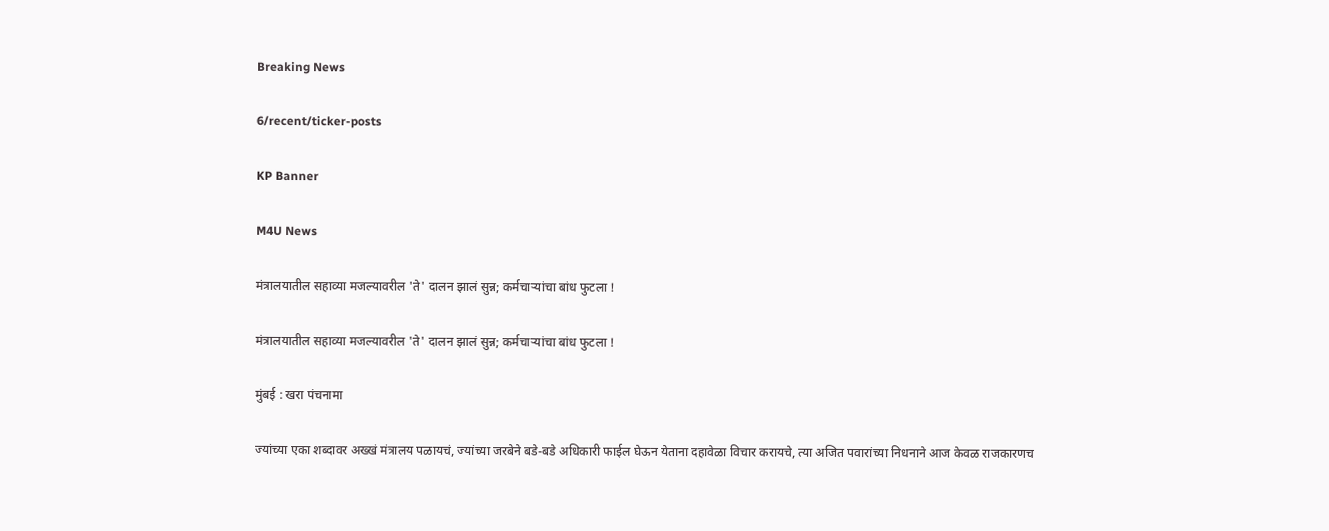Breaking News

6/recent/ticker-posts

KP Banner

M4U News

मंत्रालयातील सहाव्या मजल्यावरील 'ते' दालन झालं सुन्न; कर्मचाऱ्यांचा बांध फुटला !

मंत्रालयातील सहाव्या मजल्यावरील 'ते' दालन झालं सुन्न; कर्मचाऱ्यांचा बांध फुटला !

मुंबई : खरा पंचनामा

ज्यांच्या एका शब्दावर अख्खं मंत्रालय पळायचं, ज्यांच्या जरबेने बडे-बडे अधिकारी फाईल घेऊन येताना दहावेळा विचार करायचे, त्या अजित पवारांच्या निधनाने आज केवळ राजकारणच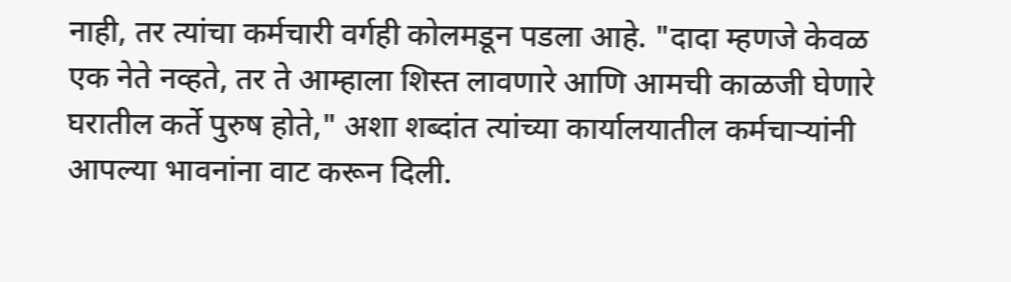नाही, तर त्यांचा कर्मचारी वर्गही कोलमडून पडला आहे. "दादा म्हणजे केवळ एक नेते नव्हते, तर ते आम्हाला शिस्त लावणारे आणि आमची काळजी घेणारे घरातील कर्ते पुरुष होते," अशा शब्दांत त्यांच्या कार्यालयातील कर्मचाऱ्यांनी आपल्या भावनांना वाट करून दिली.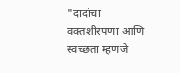"दादांचा वक्तशीरपणा आणि स्वच्छता म्हणजे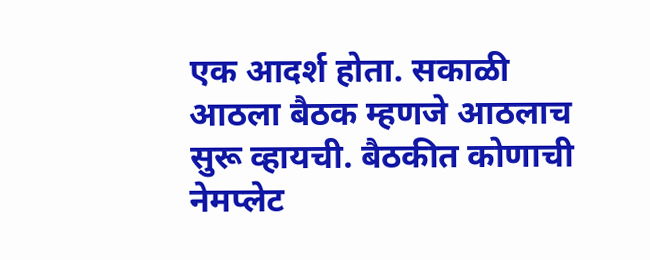एक आदर्श होता. सकाळी आठला बैठक म्हणजे आठलाच सुरू व्हायची. बैठकीत कोणाची नेमप्लेट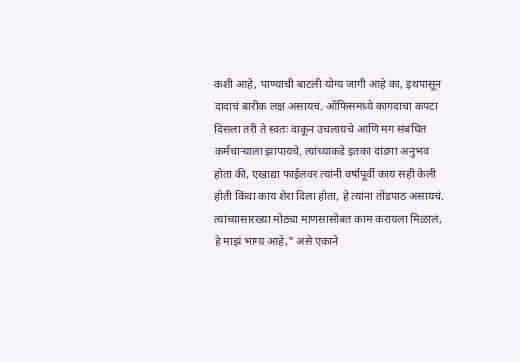कशी आहे, पाण्याची बाटली योग्य जागी आहे का, इथपासून दादांचं बारीक लक्ष असायचं. ऑफिसमध्ये कागदाचा कपटा दिसला तरी ते स्वतः वाकून उचलायचे आणि मग संबंधित कर्मचाऱ्याला झापायचे. त्यांच्याकडे इतका दांडगा अनुभव होता की, एखाद्या फाईलवर त्यांनी वर्षापूर्वी काय सही केली होती किंवा काय शेरा दिला होता, हे त्यांना तोंडपाठ असायचं. त्यांच्यासारख्या मोठ्या माणसासोबत काम करायला मिळालं, हे माझं भाग्य आहे," असे एकाने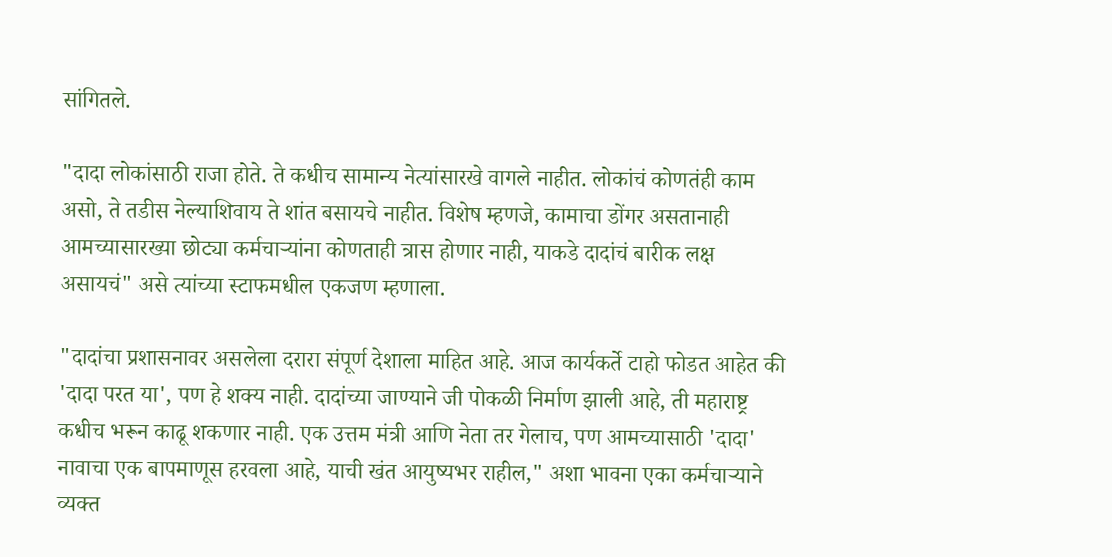सांगितले.

"दादा लोकांसाठी राजा होते. ते कधीच सामान्य नेत्यांसारखे वागले नाहीत. लोकांचं कोणतंही काम असो, ते तडीस नेल्याशिवाय ते शांत बसायचे नाहीत. विशेष म्हणजे, कामाचा डोंगर असतानाही आमच्यासारख्या छोट्या कर्मचाऱ्यांना कोणताही त्रास होणार नाही, याकडे दादांचं बारीक लक्ष असायचं" असे त्यांच्या स्टाफमधील एकजण म्हणाला.

"दादांचा प्रशासनावर असलेला दरारा संपूर्ण देशाला माहित आहे. आज कार्यकर्ते टाहो फोडत आहेत की 'दादा परत या', पण हे शक्य नाही. दादांच्या जाण्याने जी पोकळी निर्माण झाली आहे, ती महाराष्ट्र कधीच भरून काढू शकणार नाही. एक उत्तम मंत्री आणि नेता तर गेलाच, पण आमच्यासाठी 'दादा' नावाचा एक बापमाणूस हरवला आहे, याची खंत आयुष्यभर राहील," अशा भावना एका कर्मचाऱ्याने व्यक्त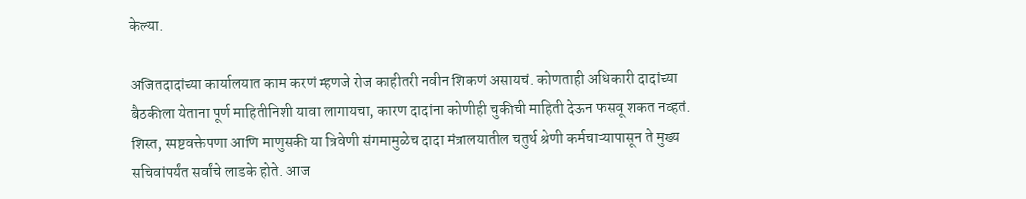केल्या.

अजितदादांच्या कार्यालयात काम करणं म्हणजे रोज काहीतरी नवीन शिकणं असायचं. कोणताही अधिकारी दादांच्या बैठकीला येताना पूर्ण माहितीनिशी यावा लागायचा, कारण दादांना कोणीही चुकीची माहिती देऊन फसवू शकत नव्हतं. शिस्त, स्पष्टवक्तेपणा आणि माणुसकी या त्रिवेणी संगमामुळेच दादा मंत्रालयातील चतुर्थ श्रेणी कर्मचाऱ्यापासून ते मुख्य सचिवांपर्यंत सर्वांचे लाडके होते. आज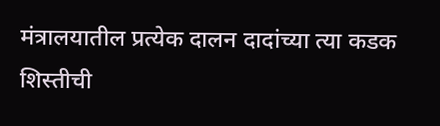मंत्रालयातील प्रत्येक दालन दादांच्या त्या कडक शिस्तीची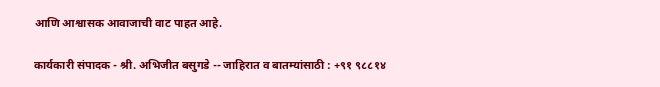आणि आश्वासक आवाजाची वाट पाहत आहे.

कार्यकारी संपादक - श्री. अभिजीत बसुगडे -- जाहिरात व बातम्यांसाठी : +९१ ९८८१४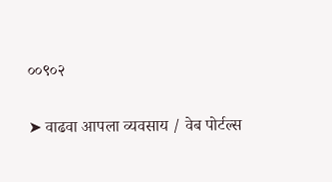००९०२

➤ वाढवा आपला व्यवसाय / वेब पोर्टल्स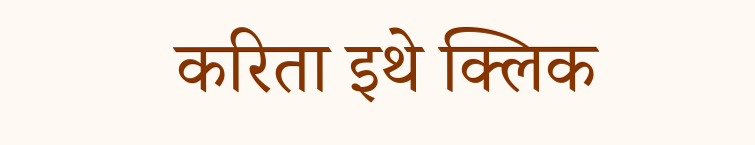करिता इथे क्लिक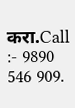करा.Call :- 9890 546 909.